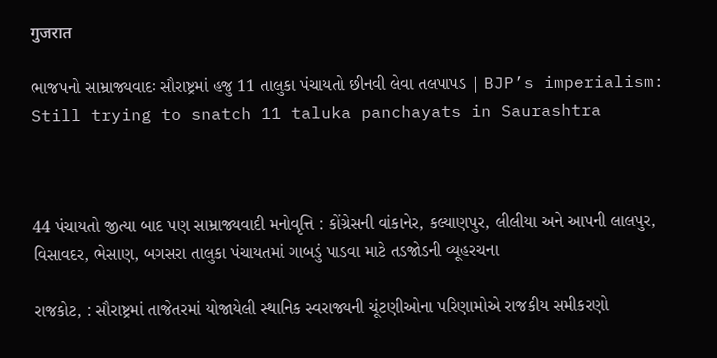गुजरात

ભાજપનો સામ્રાજ્યવાદઃ સૌરાષ્ટ્રમાં હજુ 11 તાલુકા પંચાયતો છીનવી લેવા તલપાપડ | BJP’s imperialism: Still trying to snatch 11 taluka panchayats in Saurashtra



44 પંચાયતો જીત્યા બાદ પણ સામ્રાજ્યવાદી મનોવૃત્તિ : કોંગ્રેસની વાંકાનેર, કલ્યાણપુર, લીલીયા અને આપની લાલપુર, વિસાવદર, ભેસાણ, બગસરા તાલુકા પંચાયતમાં ગાબડું પાડવા માટે તડજોડની વ્યૂહરચના

રાજકોટ, : સૌરાષ્ટ્રમાં તાજેતરમાં યોજાયેલી સ્થાનિક સ્વરાજ્યની ચૂંટણીઓના પરિણામોએ રાજકીય સમીકરણો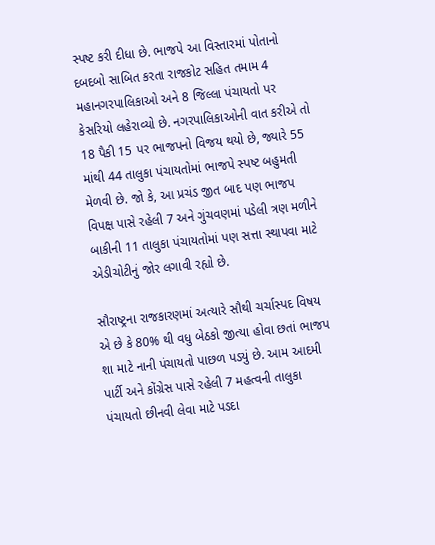સ્પષ્ટ કરી દીધા છે. ભાજપે આ વિસ્તારમાં પોતાનો દબદબો સાબિત કરતા રાજકોટ સહિત તમામ 4 મહાનગરપાલિકાઓ અને 8 જિલ્લા પંચાયતો પર કેસરિયો લહેરાવ્યો છે. નગરપાલિકાઓની વાત કરીએ તો 18 પૈકી 15 પર ભાજપનો વિજય થયો છે, જ્યારે 55 માંથી 44 તાલુકા પંચાયતોમાં ભાજપે સ્પષ્ટ બહુમતી મેળવી છે. જો કે, આ પ્રચંડ જીત બાદ પણ ભાજપ વિપક્ષ પાસે રહેલી 7 અને ગુંચવણમાં પડેલી ત્રણ મળીને બાકીની 11 તાલુકા પંચાયતોમાં પણ સત્તા સ્થાપવા માટે એડીચોટીનું જોર લગાવી રહ્યો છે.

સૌરાષ્ટ્રના રાજકારણમાં અત્યારે સૌથી ચર્ચાસ્પદ વિષય એ છે કે 80% થી વધુ બેઠકો જીત્યા હોવા છતાં ભાજપ શા માટે નાની પંચાયતો પાછળ પડયું છે. આમ આદમી પાર્ટી અને કોંગ્રેસ પાસે રહેલી 7 મહત્વની તાલુકા પંચાયતો છીનવી લેવા માટે પડદા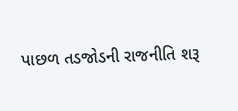પાછળ તડજોડની રાજનીતિ શરૂ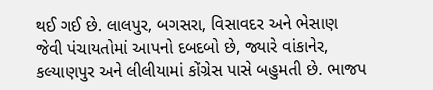થઈ ગઈ છે. લાલપુર, બગસરા, વિસાવદર અને ભેસાણ જેવી પંચાયતોમાં આપનો દબદબો છે, જ્યારે વાંકાનેર, કલ્યાણપુર અને લીલીયામાં કોંગ્રેસ પાસે બહુમતી છે. ભાજપ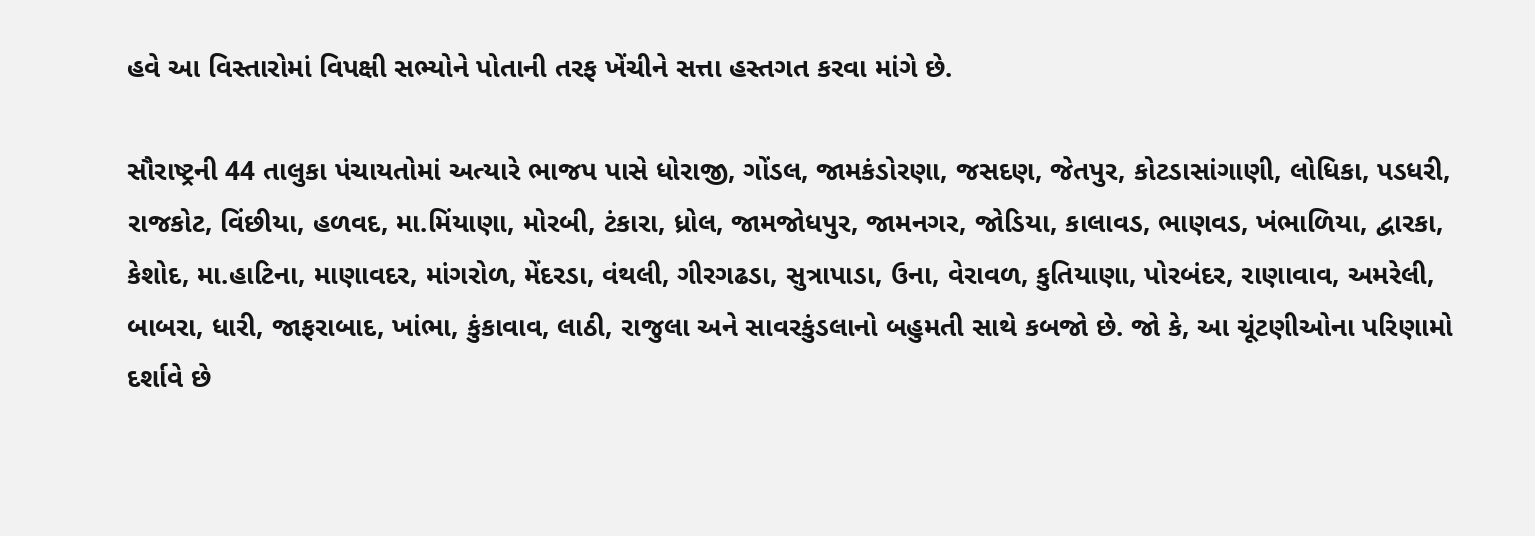હવે આ વિસ્તારોમાં વિપક્ષી સભ્યોને પોતાની તરફ ખેંચીને સત્તા હસ્તગત કરવા માંગે છે.

સૌરાષ્ટ્રની 44 તાલુકા પંચાયતોમાં અત્યારે ભાજપ પાસે ધોરાજી, ગોંડલ, જામકંડોરણા, જસદણ, જેતપુર, કોટડાસાંગાણી, લોધિકા, પડધરી, રાજકોટ, વિંછીયા, હળવદ, મા.મિંયાણા, મોરબી, ટંકારા, ધ્રોલ, જામજોધપુર, જામનગર, જોડિયા, કાલાવડ, ભાણવડ, ખંભાળિયા, દ્વારકા, કેશોદ, મા.હાટિના, માણાવદર, માંગરોળ, મેંદરડા, વંથલી, ગીરગઢડા, સુત્રાપાડા, ઉના, વેરાવળ, કુતિયાણા, પોરબંદર, રાણાવાવ, અમરેલી, બાબરા, ધારી, જાફરાબાદ, ખાંભા, કુંકાવાવ, લાઠી, રાજુલા અને સાવરકુંડલાનો બહુમતી સાથે કબજો છે. જો કે, આ ચૂંટણીઓના પરિણામો દર્શાવે છે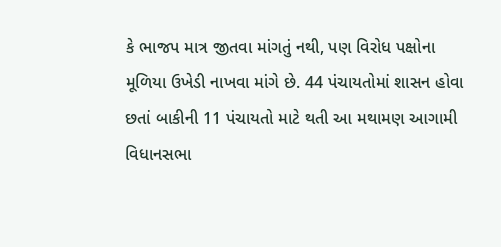કે ભાજપ માત્ર જીતવા માંગતું નથી, પણ વિરોધ પક્ષોના મૂળિયા ઉખેડી નાખવા માંગે છે. 44 પંચાયતોમાં શાસન હોવા છતાં બાકીની 11 પંચાયતો માટે થતી આ મથામણ આગામી વિધાનસભા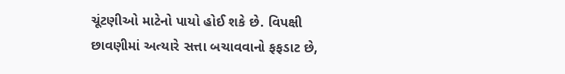ચૂંટણીઓ માટેનો પાયો હોઈ શકે છે. વિપક્ષી છાવણીમાં અત્યારે સત્તા બચાવવાનો ફફડાટ છે,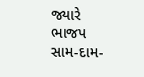જ્યારે ભાજપ સામ-દામ-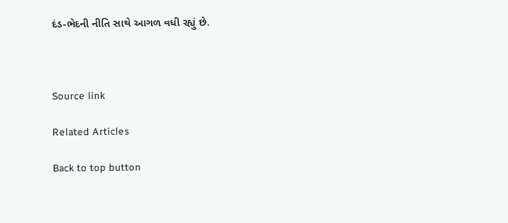દંડ-ભેદની નીતિ સાથે આગળ વધી રહ્યું છે.



Source link

Related Articles

Back to top button